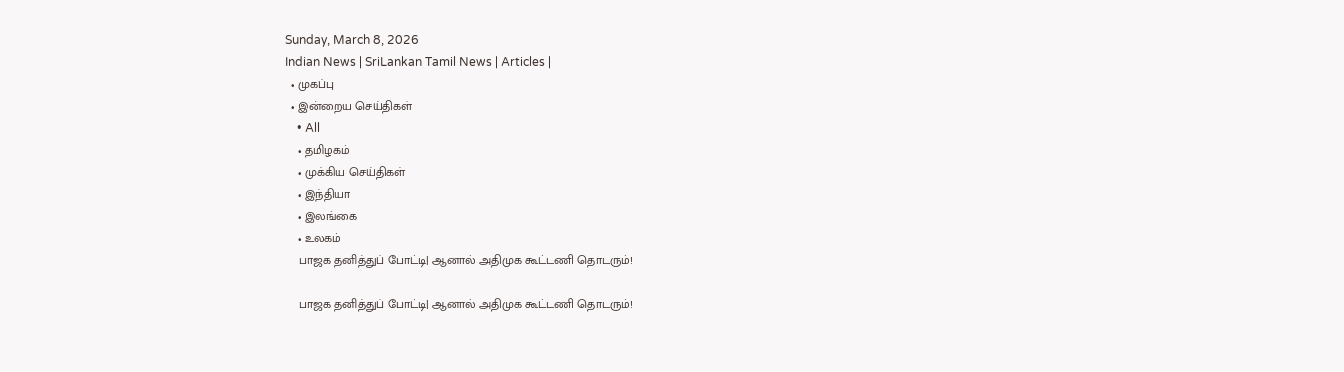Sunday, March 8, 2026
Indian News | SriLankan Tamil News | Articles |
  • முகப்பு
  • இன்றைய செய்திகள்
    • All
    • தமிழகம்
    • முக்கிய செய்திகள்
    • இந்தியா
    • இலங்கை
    • உலகம்
    பாஜக தனித்துப் போட்டி| ஆனால் அதிமுக கூட்டணி தொடரும்!

    பாஜக தனித்துப் போட்டி| ஆனால் அதிமுக கூட்டணி தொடரும்!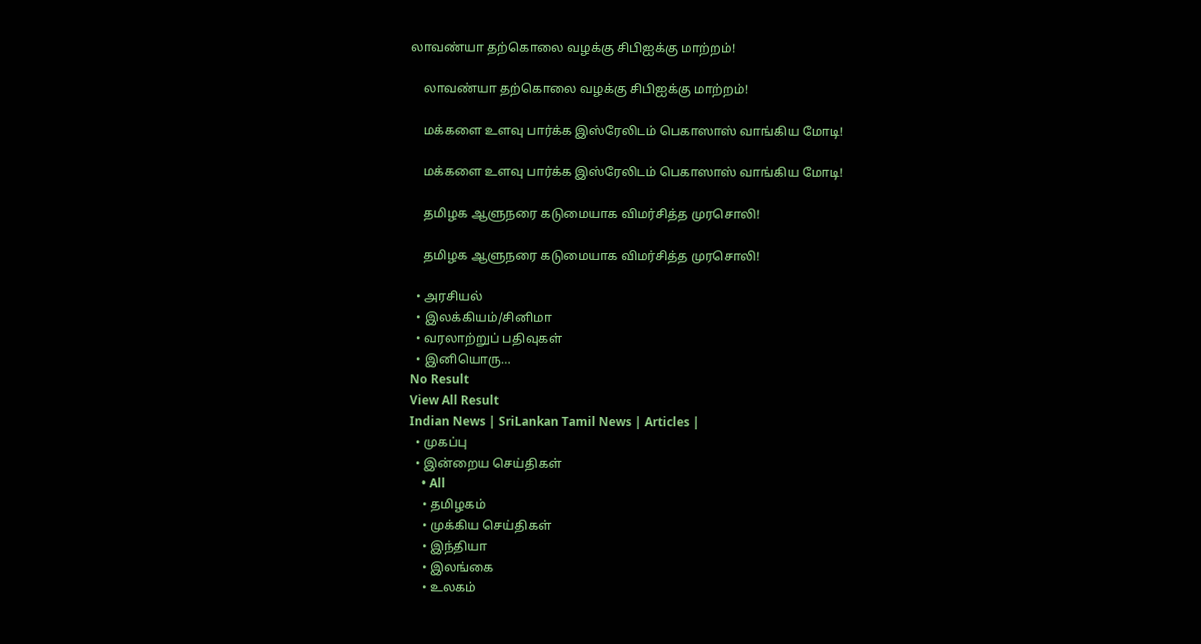லாவண்யா தற்கொலை வழக்கு சிபிஐக்கு மாற்றம்!

    லாவண்யா தற்கொலை வழக்கு சிபிஐக்கு மாற்றம்!

    மக்களை உளவு பார்க்க இஸ்ரேலிடம் பெகாஸாஸ் வாங்கிய மோடி!

    மக்களை உளவு பார்க்க இஸ்ரேலிடம் பெகாஸாஸ் வாங்கிய மோடி!

    தமிழக ஆளுநரை கடுமையாக விமர்சித்த முரசொலி!

    தமிழக ஆளுநரை கடுமையாக விமர்சித்த முரசொலி!

  • அரசியல்
  • இலக்கியம்/சினிமா
  • வரலாற்றுப் பதிவுகள்
  • இனியொரு…
No Result
View All Result
Indian News | SriLankan Tamil News | Articles |
  • முகப்பு
  • இன்றைய செய்திகள்
    • All
    • தமிழகம்
    • முக்கிய செய்திகள்
    • இந்தியா
    • இலங்கை
    • உலகம்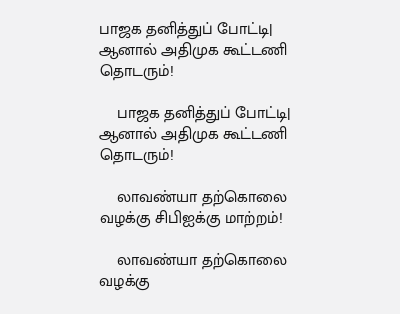பாஜக தனித்துப் போட்டி| ஆனால் அதிமுக கூட்டணி தொடரும்!

    பாஜக தனித்துப் போட்டி| ஆனால் அதிமுக கூட்டணி தொடரும்!

    லாவண்யா தற்கொலை வழக்கு சிபிஐக்கு மாற்றம்!

    லாவண்யா தற்கொலை வழக்கு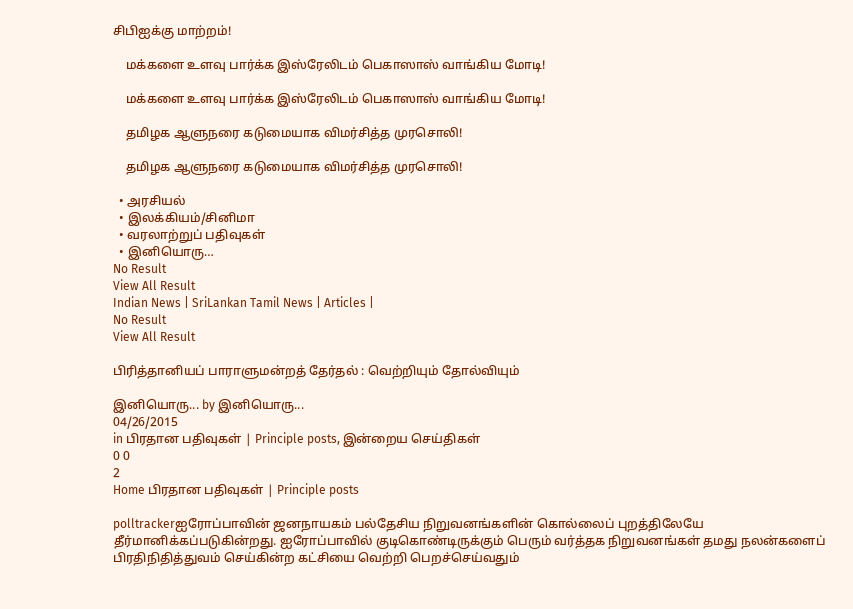சிபிஐக்கு மாற்றம்!

    மக்களை உளவு பார்க்க இஸ்ரேலிடம் பெகாஸாஸ் வாங்கிய மோடி!

    மக்களை உளவு பார்க்க இஸ்ரேலிடம் பெகாஸாஸ் வாங்கிய மோடி!

    தமிழக ஆளுநரை கடுமையாக விமர்சித்த முரசொலி!

    தமிழக ஆளுநரை கடுமையாக விமர்சித்த முரசொலி!

  • அரசியல்
  • இலக்கியம்/சினிமா
  • வரலாற்றுப் பதிவுகள்
  • இனியொரு…
No Result
View All Result
Indian News | SriLankan Tamil News | Articles |
No Result
View All Result

பிரித்தானியப் பாராளுமன்றத் தேர்தல் : வெற்றியும் தோல்வியும்

இனியொரு... by இனியொரு...
04/26/2015
in பிரதான பதிவுகள் | Principle posts, இன்றைய செய்திகள்
0 0
2
Home பிரதான பதிவுகள் | Principle posts

polltrackerஐரோப்பாவின் ஜனநாயகம் பல்தேசிய நிறுவனங்களின் கொல்லைப் புறத்திலேயே தீர்மானிக்கப்படுகின்றது. ஐரோப்பாவில் குடிகொண்டிருக்கும் பெரும் வர்த்தக நிறுவனங்கள் தமது நலன்களைப் பிரதிநிதித்துவம் செய்கின்ற கட்சியை வெற்றி பெறச்செய்வதும்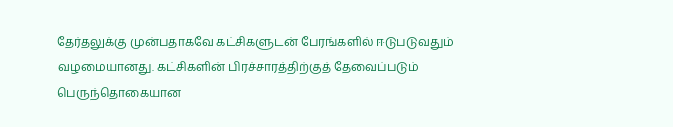தேர்தலுக்கு முன்பதாகவே கட்சிகளுடன் பேரங்களில் ஈடுபடுவதும் வழமையானது. கட்சிகளின் பிரச்சாரத்திற்குத் தேவைப்படும் பெருந்தொகையான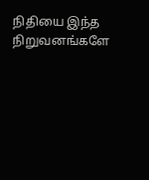நிதியை இந்த நிறுவனங்களே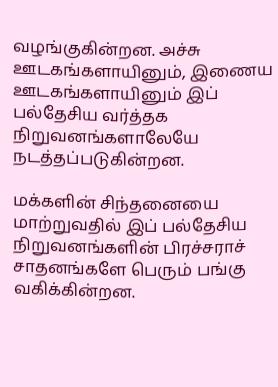வழங்குகின்றன. அச்சு ஊடகங்களாயினும், இணைய ஊடகங்களாயினும் இப் பல்தேசிய வர்த்தக நிறுவனங்களாலேயே நடத்தப்படுகின்றன.

மக்களின் சிந்தனையை மாற்றுவதில் இப் பல்தேசிய நிறுவனங்களின் பிரச்சராச் சாதனங்களே பெரும் பங்கு வகிக்கின்றன.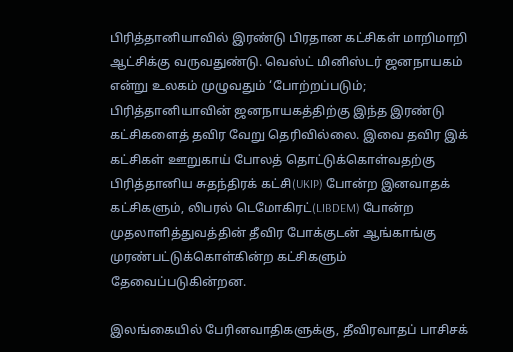பிரித்தானியாவில் இரண்டு பிரதான கட்சிகள் மாறிமாறி ஆட்சிக்கு வருவதுண்டு. வெஸ்ட் மினிஸ்டர் ஜனநாயகம் என்று உலகம் முழுவதும் ‘போற்றப்படும்; பிரித்தானியாவின் ஜனநாயகத்திற்கு இந்த இரண்டு கட்சிகளைத் தவிர வேறு தெரிவில்லை. இவை தவிர இக் கட்சிகள் ஊறுகாய் போலத் தொட்டுக்கொள்வதற்கு பிரித்தானிய சுதந்திரக் கட்சி(UKIP) போன்ற இனவாதக் கட்சிகளும், லிபரல் டெமோகிரட்(LIBDEM) போன்ற முதலாளித்துவத்தின் தீவிர போக்குடன் ஆங்காங்கு முரண்பட்டுக்கொள்கின்ற கட்சிகளும் தேவைப்படுகின்றன.

இலங்கையில் பேரினவாதிகளுக்கு, தீவிரவாதப் பாசிசக்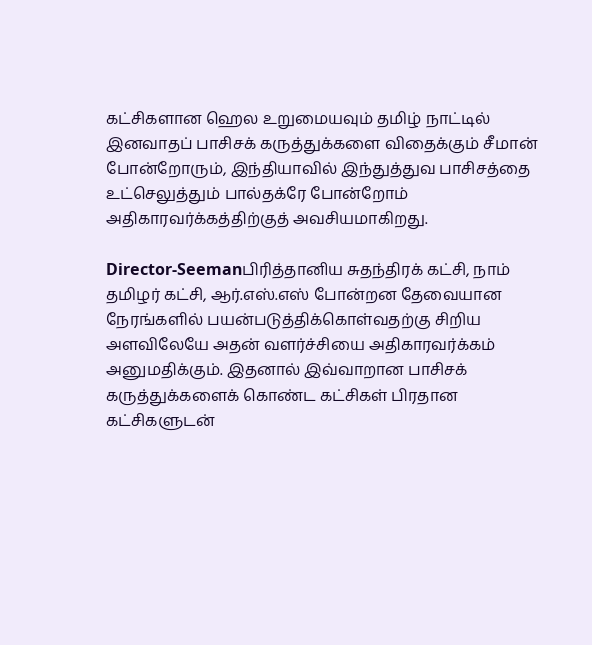கட்சிகளான ஹெல உறுமையவும் தமிழ் நாட்டில் இனவாதப் பாசிசக் கருத்துக்களை விதைக்கும் சீமான் போன்றோரும், இந்தியாவில் இந்துத்துவ பாசிசத்தை உட்செலுத்தும் பால்தக்ரே போன்றோம் அதிகாரவர்க்கத்திற்குத் அவசியமாகிறது.

Director-Seemanபிரித்தானிய சுதந்திரக் கட்சி, நாம் தமிழர் கட்சி, ஆர்.எஸ்.எஸ் போன்றன தேவையான நேரங்களில் பயன்படுத்திக்கொள்வதற்கு சிறிய அளவிலேயே அதன் வளர்ச்சியை அதிகாரவர்க்கம் அனுமதிக்கும். இதனால் இவ்வாறான பாசிசக் கருத்துக்களைக் கொண்ட கட்சிகள் பிரதான கட்சிகளுடன்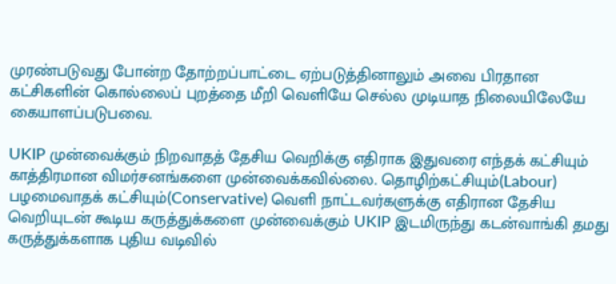முரண்படுவது போன்ற தோற்றப்பாட்டை ஏற்படுத்தினாலும் அவை பிரதான கட்சிகளின் கொல்லைப் புறத்தை மீறி வெளியே செல்ல முடியாத நிலையிலேயே கையாளப்படுபவை.

UKIP முன்வைக்கும் நிறவாதத் தேசிய வெறிக்கு எதிராக இதுவரை எந்தக் கட்சியும் காத்திரமான விமர்சனங்களை முன்வைக்கவில்லை. தொழிற்கட்சியும்(Labour) பழமைவாதக் கட்சியும்(Conservative) வெளி நாட்டவர்களுக்கு எதிரான தேசிய வெறியுடன் கூடிய கருத்துக்களை முன்வைக்கும் UKIP இடமிருந்து கடன்வாங்கி தமது கருத்துக்களாக புதிய வடிவில்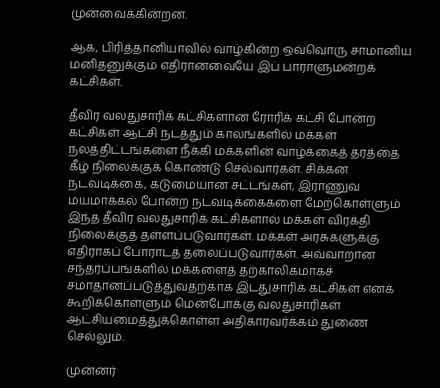முன்வைக்கின்றன.

ஆக, பிரித்தானியாவில் வாழ்கின்ற ஒவ்வொரு சாமானிய மனிதனுக்கும் எதிரானவையே இப் பாராளுமன்றக் கட்சிகள்.

தீவிர வலதுசாரிக் கட்சிகளான ரோரிக் கட்சி போன்ற கட்சிகள் ஆட்சி நடத்தும் காலங்களில் மக்கள் நலத்திட்டங்களை நீக்கி மக்களின் வாழ்க்கைத் தரத்தை கீழ் நிலைக்குக் கொண்டு செல்வார்கள். சிக்கன நடவடிக்கை, கடுமையான சட்டங்கள், இராணுவ மயமாக்கல் போன்ற நடவடிக்கைகளை மேற்கொள்ளும் இந்த தீவிர வலதுசாரிக் கட்சிகளால் மக்கள் விரக்தி நிலைக்குத் தள்ளப்படுவார்கள். மக்கள் அரசுகளுக்கு எதிராகப் போராடத் தலைப்படுவார்கள். அவ்வாறான சந்தர்ப்பங்களில் மக்களைத் தற்காலிகமாகச் சமாதானப்படுத்துவதற்காக இடதுசாரிக் கட்சிகள் எனக் கூறிக்கொள்ளும் மென்போக்கு வலதுசாரிகள் ஆட்சியமைத்துக்கொள்ள அதிகாரவர்க்கம் துணை செல்லும்.

முன்னர்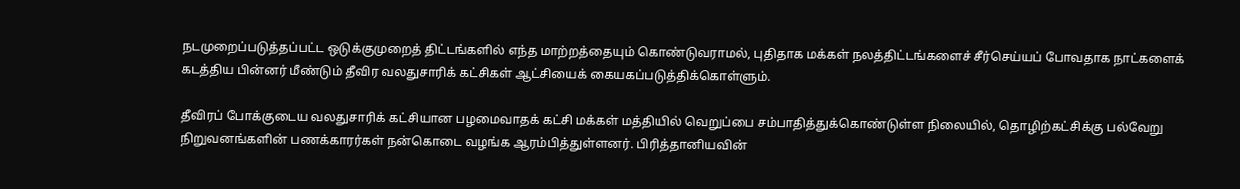நடமுறைப்படுத்தப்பட்ட ஒடுக்குமுறைத் திட்டங்களில் எந்த மாற்றத்தையும் கொண்டுவராமல், புதிதாக மக்கள் நலத்திட்டங்களைச் சீர்செய்யப் போவதாக நாட்களைக் கடத்திய பின்னர் மீண்டும் தீவிர வலதுசாரிக் கட்சிகள் ஆட்சியைக் கையகப்படுத்திக்கொள்ளும்.

தீவிரப் போக்குடைய வலதுசாரிக் கட்சியான பழமைவாதக் கட்சி மக்கள் மத்தியில் வெறுப்பை சம்பாதித்துக்கொண்டுள்ள நிலையில், தொழிற்கட்சிக்கு பல்வேறு நிறுவனங்களின் பணக்காரர்கள் நன்கொடை வழங்க ஆரம்பித்துள்ளனர். பிரித்தானியவின்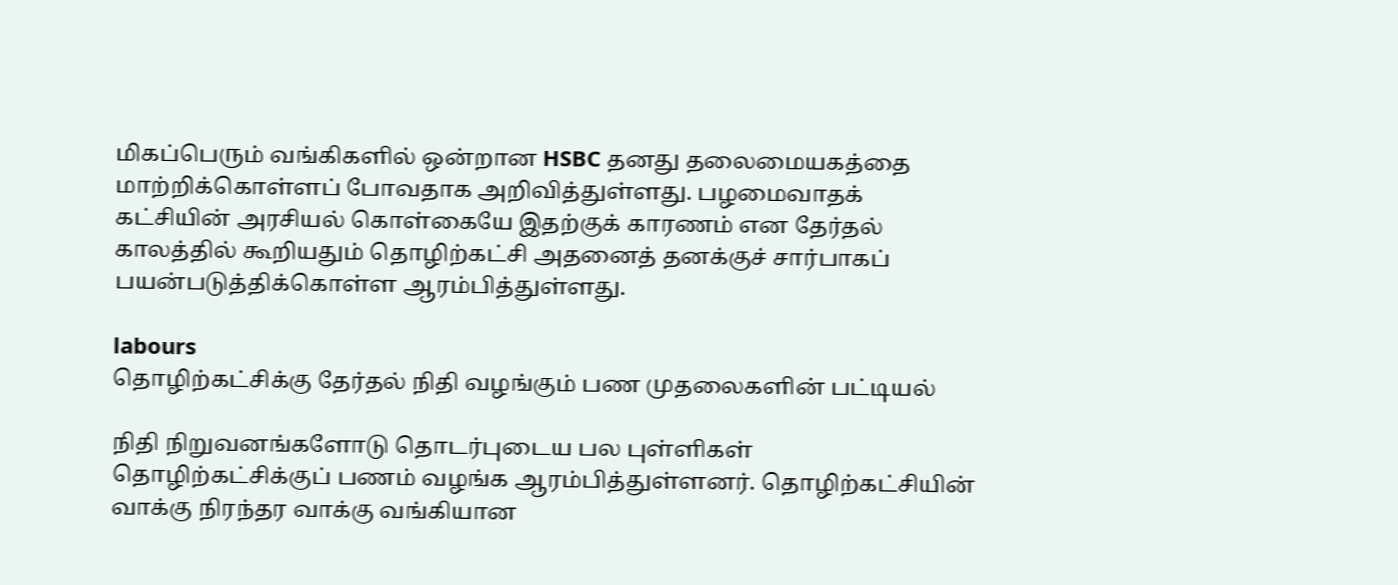மிகப்பெரும் வங்கிகளில் ஒன்றான HSBC தனது தலைமையகத்தை மாற்றிக்கொள்ளப் போவதாக அறிவித்துள்ளது. பழமைவாதக் கட்சியின் அரசியல் கொள்கையே இதற்குக் காரணம் என தேர்தல் காலத்தில் கூறியதும் தொழிற்கட்சி அதனைத் தனக்குச் சார்பாகப் பயன்படுத்திக்கொள்ள ஆரம்பித்துள்ளது.

labours
தொழிற்கட்சிக்கு தேர்தல் நிதி வழங்கும் பண முதலைகளின் பட்டியல்

நிதி நிறுவனங்களோடு தொடர்புடைய பல புள்ளிகள் தொழிற்கட்சிக்குப் பணம் வழங்க ஆரம்பித்துள்ளனர். தொழிற்கட்சியின் வாக்கு நிரந்தர வாக்கு வங்கியான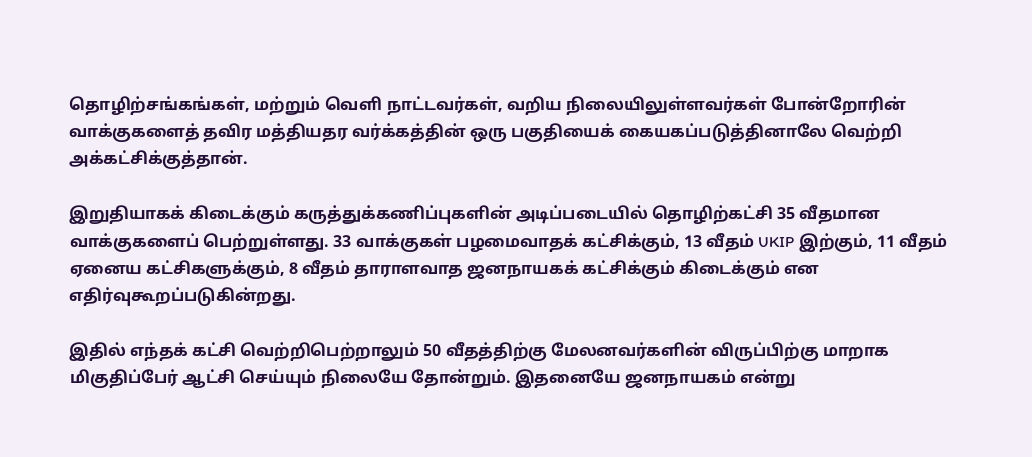தொழிற்சங்கங்கள், மற்றும் வெளி நாட்டவர்கள், வறிய நிலையிலுள்ளவர்கள் போன்றோரின் வாக்குகளைத் தவிர மத்தியதர வர்க்கத்தின் ஒரு பகுதியைக் கையகப்படுத்தினாலே வெற்றி அக்கட்சிக்குத்தான்.

இறுதியாகக் கிடைக்கும் கருத்துக்கணிப்புகளின் அடிப்படையில் தொழிற்கட்சி 35 வீதமான வாக்குகளைப் பெற்றுள்ளது. 33 வாக்குகள் பழமைவாதக் கட்சிக்கும், 13 வீதம் UKIP இற்கும், 11 வீதம் ஏனைய கட்சிகளுக்கும், 8 வீதம் தாராளவாத ஜனநாயகக் கட்சிக்கும் கிடைக்கும் என எதிர்வுகூறப்படுகின்றது.

இதில் எந்தக் கட்சி வெற்றிபெற்றாலும் 50 வீதத்திற்கு மேலனவர்களின் விருப்பிற்கு மாறாக மிகுதிப்பேர் ஆட்சி செய்யும் நிலையே தோன்றும். இதனையே ஜனநாயகம் என்று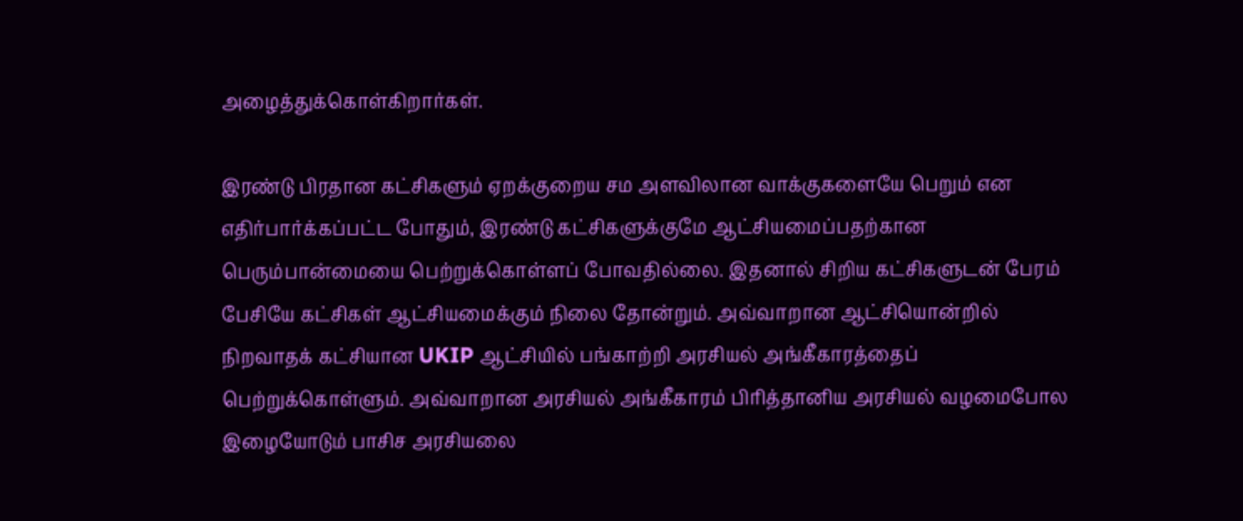அழைத்துக்கொள்கிறார்கள்.

இரண்டு பிரதான கட்சிகளும் ஏறக்குறைய சம அளவிலான வாக்குகளையே பெறும் என எதிர்பார்க்கப்பட்ட போதும், இரண்டு கட்சிகளுக்குமே ஆட்சியமைப்பதற்கான பெரும்பான்மையை பெற்றுக்கொள்ளப் போவதில்லை. இதனால் சிறிய கட்சிகளுடன் பேரம் பேசியே கட்சிகள் ஆட்சியமைக்கும் நிலை தோன்றும். அவ்வாறான ஆட்சியொன்றில் நிறவாதக் கட்சியான UKIP ஆட்சியில் பங்காற்றி அரசியல் அங்கீகாரத்தைப் பெற்றுக்கொள்ளும். அவ்வாறான அரசியல் அங்கீகாரம் பிரித்தானிய அரசியல் வழமைபோல இழையோடும் பாசிச அரசியலை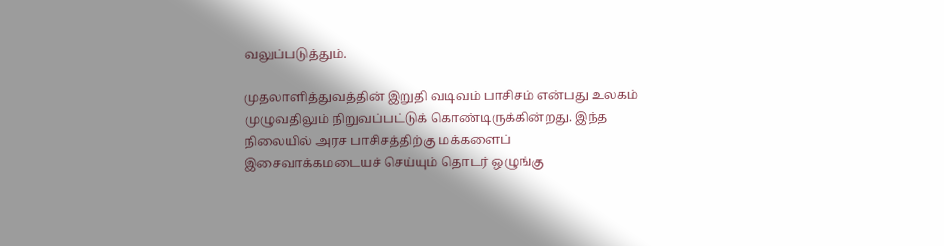வலுப்படுத்தும்.

முதலாளித்துவத்தின் இறுதி வடிவம் பாசிசம் என்பது உலகம் முழுவதிலும் நிறுவப்பட்டுக் கொண்டிருக்கின்றது. இந்த நிலையில் அரச பாசிசத்திற்கு மக்களைப் இசைவாக்கமடையச் செய்யும் தொடர் ஒழுங்கு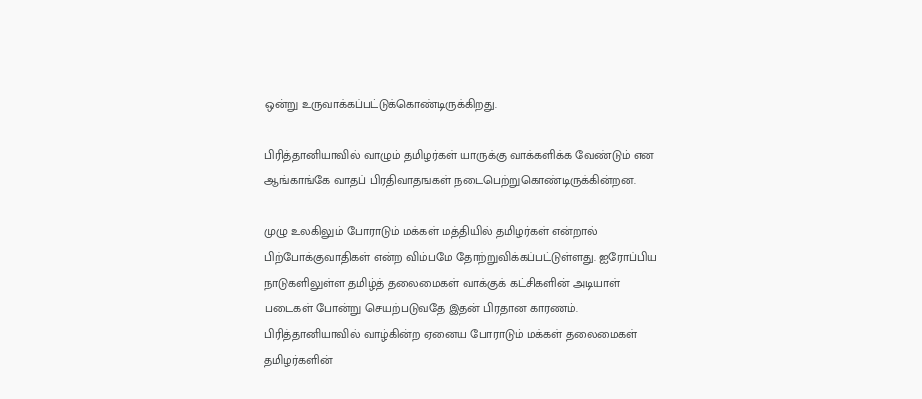ஒன்று உருவாக்கப்பட்டுக்கொண்டிருக்கிறது.

பிரித்தானியாவில் வாழும் தமிழர்கள் யாருக்கு வாக்களிக்க வேண்டும் என ஆங்காங்கே வாதப் பிரதிவாதஙகள் நடைபெற்றுகொண்டிருக்கின்றன.

முழு உலகிலும் போராடும் மக்கள் மத்தியில் தமிழர்கள் என்றால் பிற்போக்குவாதிகள் என்ற விம்பமே தோற்றுவிக்கப்பட்டுள்ளது. ஐரோப்பிய நாடுகளிலுள்ள தமிழ்த் தலைமைகள் வாக்குக் கட்சிகளின் அடியாள் படைகள் போன்று செயற்படுவதே இதன் பிரதான காரணம். பிரித்தானியாவில் வாழ்கின்ற ஏனைய போராடும் மக்கள் தலைமைகள் தமிழர்களின்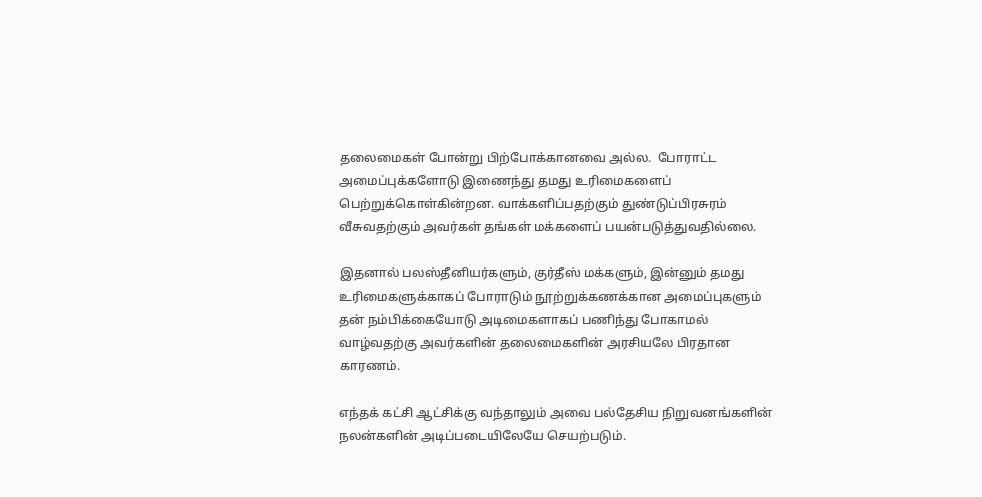தலைமைகள் போன்று பிற்போக்கானவை அல்ல.  போராட்ட அமைப்புக்களோடு இணைந்து தமது உரிமைகளைப் பெற்றுக்கொள்கின்றன. வாக்களிப்பதற்கும் துண்டுப்பிரசுரம் வீசுவதற்கும் அவர்கள் தங்கள் மக்களைப் பயன்படுத்துவதில்லை.

இதனால் பலஸ்தீனியர்களும், குர்தீஸ் மக்களும், இன்னும் தமது உரிமைகளுக்காகப் போராடும் நூற்றுக்கணக்கான அமைப்புகளும் தன் நம்பிக்கையோடு அடிமைகளாகப் பணிந்து போகாமல் வாழ்வதற்கு அவர்களின் தலைமைகளின் அரசியலே பிரதான காரணம்.

எந்தக் கட்சி ஆட்சிக்கு வந்தாலும் அவை பல்தேசிய நிறுவனங்களின் நலன்களின் அடிப்படையிலேயே செயற்படும்.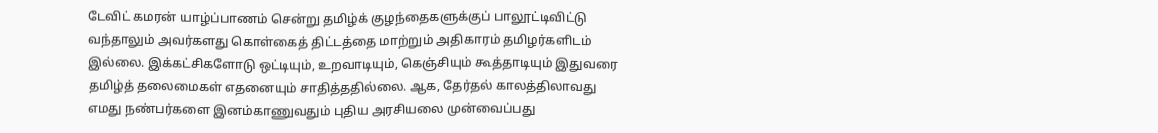டேவிட் கமரன் யாழ்ப்பாணம் சென்று தமிழ்க் குழந்தைகளுக்குப் பாலூட்டிவிட்டு வந்தாலும் அவர்களது கொள்கைத் திட்டத்தை மாற்றும் அதிகாரம் தமிழர்களிடம் இல்லை. இக்கட்சிகளோடு ஒட்டியும், உறவாடியும், கெஞ்சியும் கூத்தாடியும் இதுவரை தமிழ்த் தலைமைகள் எதனையும் சாதித்ததில்லை. ஆக, தேர்தல் காலத்திலாவது எமது நண்பர்களை இனம்காணுவதும் புதிய அரசியலை முன்வைப்பது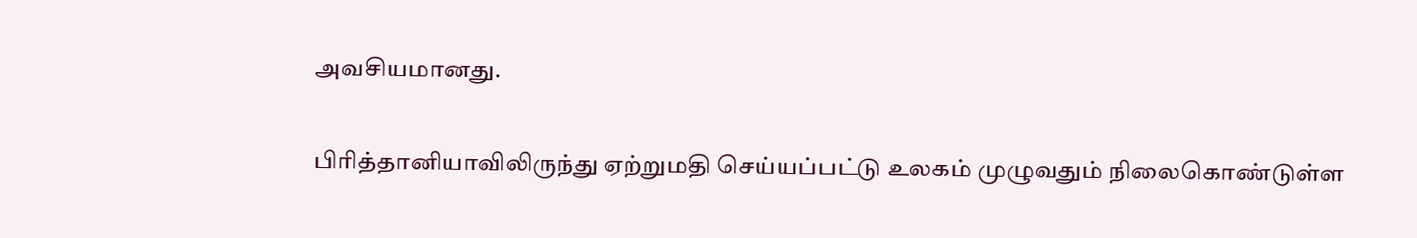அவசியமானது.

பிரித்தானியாவிலிருந்து ஏற்றுமதி செய்யப்பட்டு உலகம் முழுவதும் நிலைகொண்டுள்ள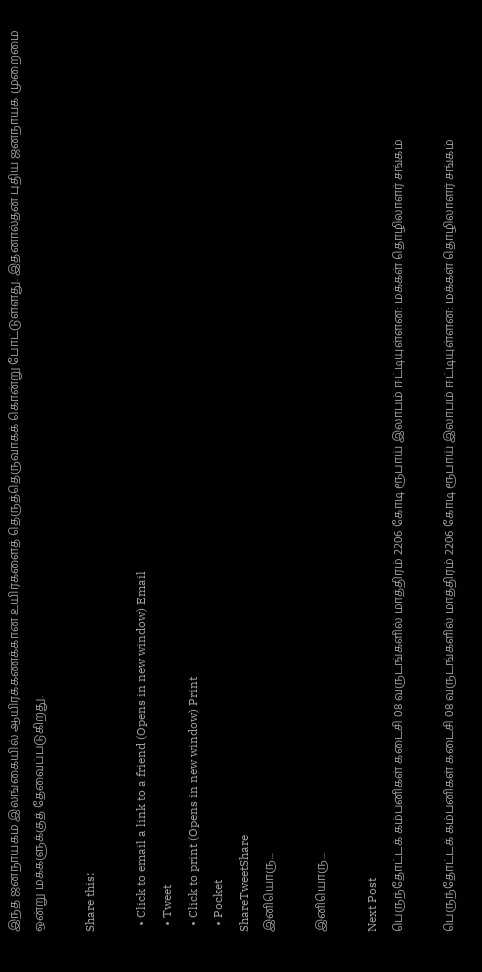இந்த ஜனநாயகம் இலங்கையில் ஆயிரக்கணக்கான உயிர்களைத் தெருத்தெருவாகக் கொன்று போட்டுள்ளது. இதனால்தன் புதிய ஜனநாயக முறைமை ஒன்று மக்களுக்குத் தேவைப்படுகிறது.

Share this:

  • Click to email a link to a friend (Opens in new window) Email
  • Tweet
  • Click to print (Opens in new window) Print
  • Pocket
ShareTweetShare
இனியொரு...

இனியொரு...

Next Post
பெருந்தோட்டக் கம்பனிகள் கடைசி 08 வருடங்களில் மாத்திரம் 2206 கோடி ரூபாய் இலாபம் ஈட்டியுள்ளன: மக்கள் தொழிலாளர் சங்கம்

பெருந்தோட்டக் கம்பனிகள் கடைசி 08 வருடங்களில் மாத்திரம் 2206 கோடி ரூபாய் இலாபம் ஈட்டியுள்ளன: மக்கள் தொழிலாளர் சங்கம்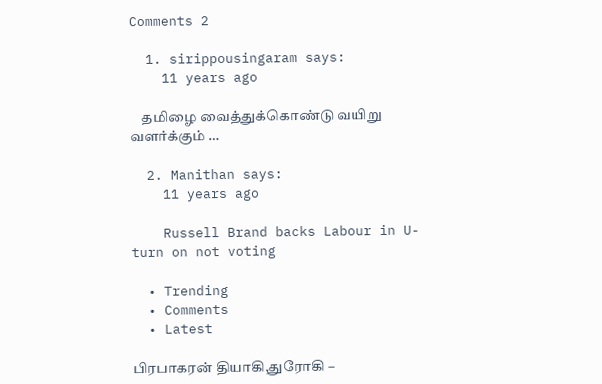Comments 2

  1. sirippousingaram says:
    11 years ago

    தமிழை வைத்துக்கொண்டு வயிறு வளர்க்கும் …

  2. Manithan says:
    11 years ago

    Russell Brand backs Labour in U-turn on not voting

  • Trending
  • Comments
  • Latest

பிரபாகரன் தியாகி,துரோகி –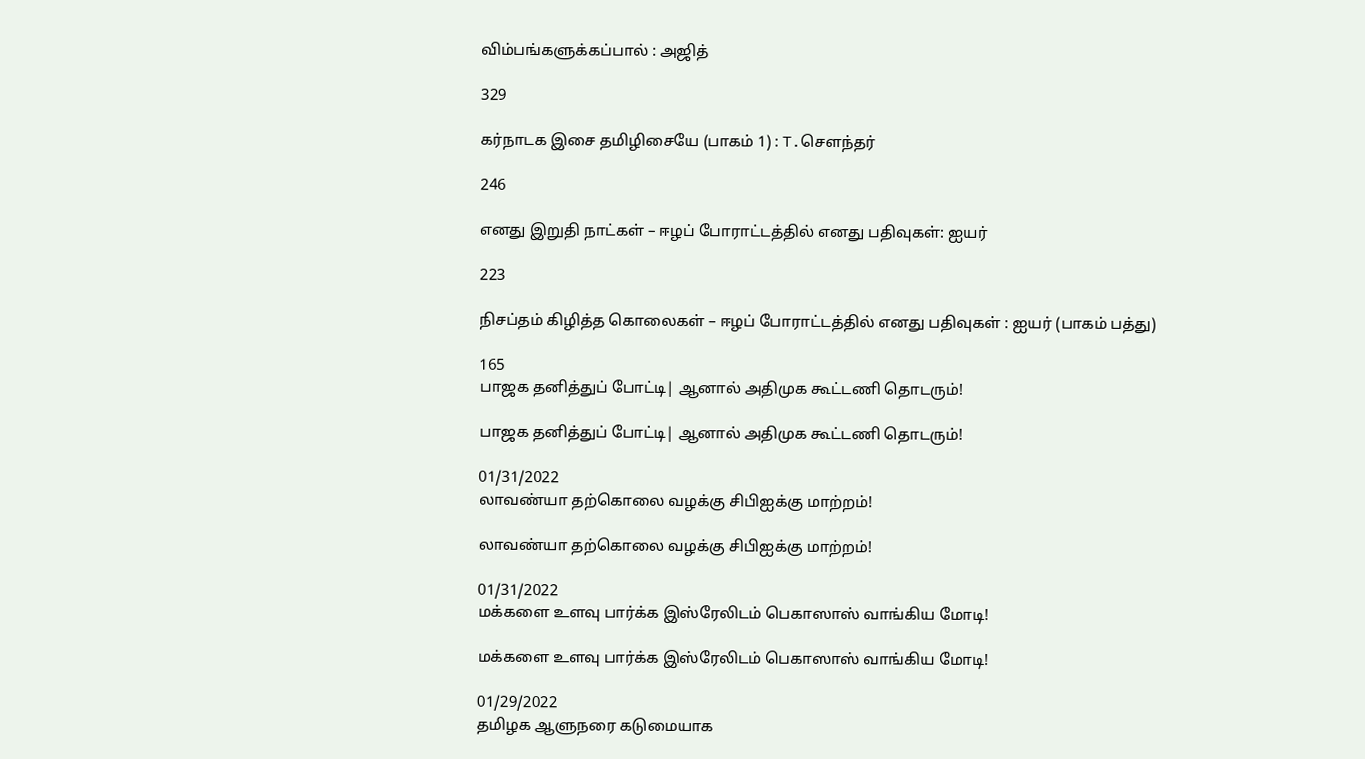விம்பங்களுக்கப்பால் : அஜித்

329

கர்நாடக இசை தமிழிசையே (பாகம் 1) : T.செளந்தர்

246

எனது இறுதி நாட்கள் – ஈழப் போராட்டத்தில் எனது பதிவுகள்: ஐயர்

223

நிசப்தம் கிழித்த கொலைகள் – ஈழப் போராட்டத்தில் எனது பதிவுகள் : ஐயர் (பாகம் பத்து)

165
பாஜக தனித்துப் போட்டி| ஆனால் அதிமுக கூட்டணி தொடரும்!

பாஜக தனித்துப் போட்டி| ஆனால் அதிமுக கூட்டணி தொடரும்!

01/31/2022
லாவண்யா தற்கொலை வழக்கு சிபிஐக்கு மாற்றம்!

லாவண்யா தற்கொலை வழக்கு சிபிஐக்கு மாற்றம்!

01/31/2022
மக்களை உளவு பார்க்க இஸ்ரேலிடம் பெகாஸாஸ் வாங்கிய மோடி!

மக்களை உளவு பார்க்க இஸ்ரேலிடம் பெகாஸாஸ் வாங்கிய மோடி!

01/29/2022
தமிழக ஆளுநரை கடுமையாக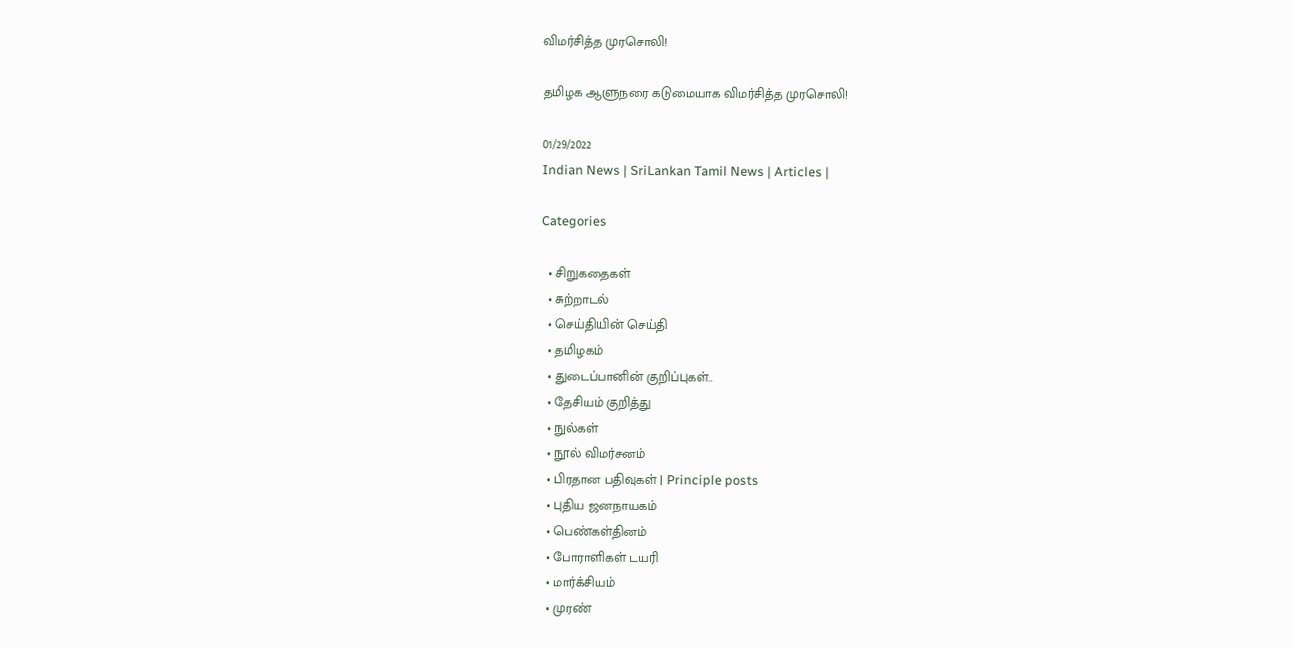விமர்சித்த முரசொலி!

தமிழக ஆளுநரை கடுமையாக விமர்சித்த முரசொலி!

01/29/2022
Indian News | SriLankan Tamil News | Articles |

Categories

  • சிறுகதைகள்
  • சுற்றாடல்
  • செய்தியின் செய்தி
  • தமிழகம்
  • துடைப்பானின் குறிப்புகள்..
  • தேசியம் குறித்து
  • நுல்கள்
  • நூல் விமர்சனம்
  • பிரதான பதிவுகள் | Principle posts
  • புதிய ஜனநாயகம்
  • பெண்கள்தினம்
  • போராளிகள் டயரி
  • மார்க்சியம்
  • முரண்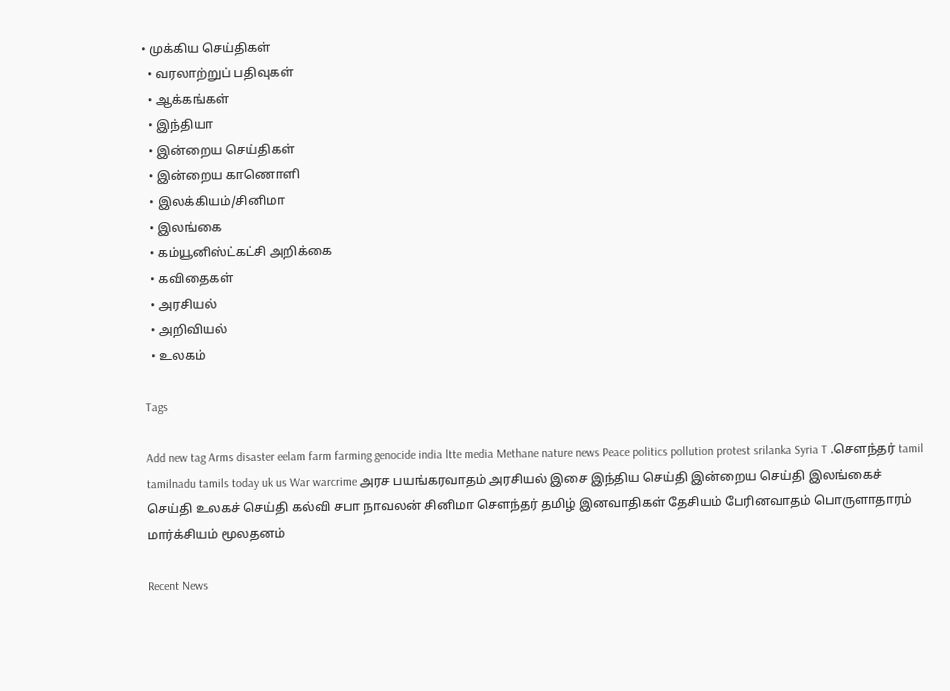• முக்கிய செய்திகள்
  • வரலாற்றுப் பதிவுகள்
  • ஆக்கங்கள்
  • இந்தியா
  • இன்றைய செய்திகள்
  • இன்றைய காணொளி
  • இலக்கியம்/சினிமா
  • இலங்கை
  • கம்யூனிஸ்ட்கட்சி அறிக்கை
  • கவிதைகள்
  • அரசியல்
  • அறிவியல்
  • உலகம்

Tags

Add new tag Arms disaster eelam farm farming genocide india ltte media Methane nature news Peace politics pollution protest srilanka Syria T .சௌந்தர் tamil tamilnadu tamils today uk us War warcrime அரச பயங்கரவாதம் அரசியல் இசை இந்திய செய்தி இன்றைய செய்தி இலங்கைச் செய்தி உலகச் செய்தி கல்வி சபா நாவலன் சினிமா சௌந்தர் தமிழ் இனவாதிகள் தேசியம் பேரினவாதம் பொருளாதாரம் மார்க்சியம் மூலதனம்

Recent News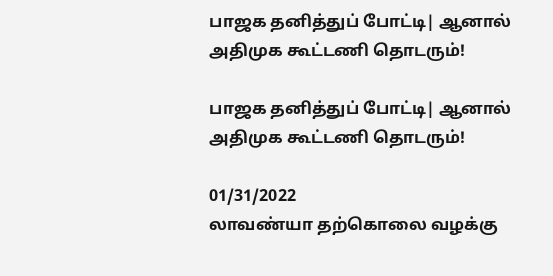பாஜக தனித்துப் போட்டி| ஆனால் அதிமுக கூட்டணி தொடரும்!

பாஜக தனித்துப் போட்டி| ஆனால் அதிமுக கூட்டணி தொடரும்!

01/31/2022
லாவண்யா தற்கொலை வழக்கு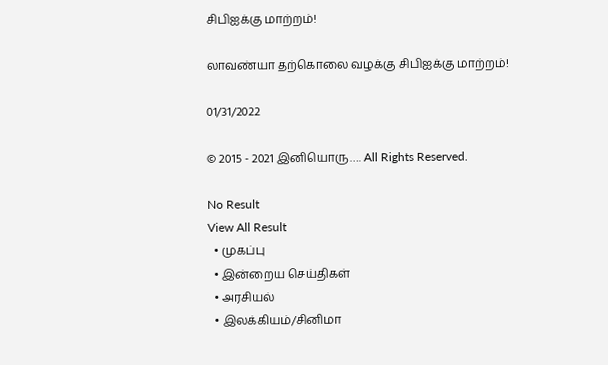சிபிஐக்கு மாற்றம்!

லாவண்யா தற்கொலை வழக்கு சிபிஐக்கு மாற்றம்!

01/31/2022

© 2015 - 2021 இனியொரு…. All Rights Reserved.

No Result
View All Result
  • முகப்பு
  • இன்றைய செய்திகள்
  • அரசியல்
  • இலக்கியம்/சினிமா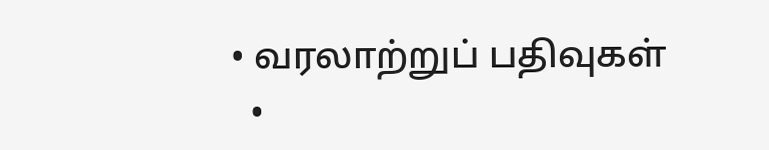• வரலாற்றுப் பதிவுகள்
  •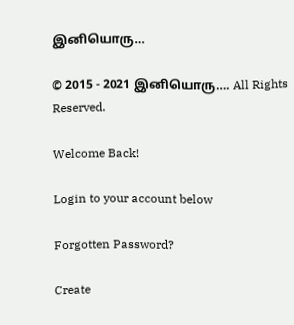இனியொரு…

© 2015 - 2021 இனியொரு…. All Rights Reserved.

Welcome Back!

Login to your account below

Forgotten Password?

Create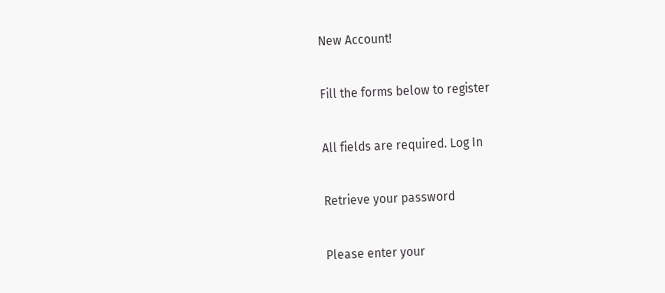New Account!

Fill the forms below to register

All fields are required. Log In

Retrieve your password

Please enter your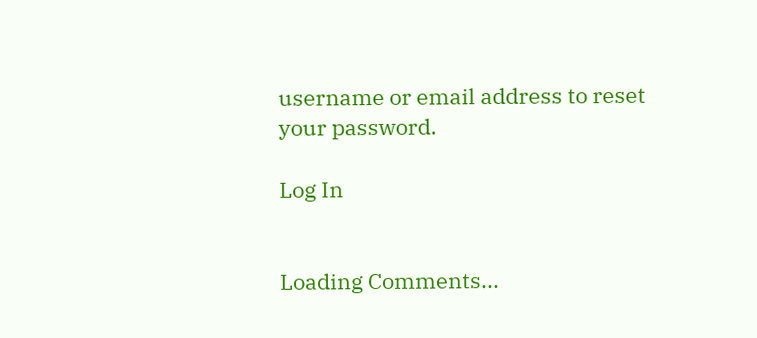username or email address to reset your password.

Log In


Loading Comments...